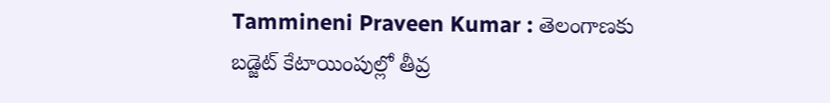Tammineni Praveen Kumar : తెలంగాణకు బడ్జెట్ కేటాయింపుల్లో తీవ్ర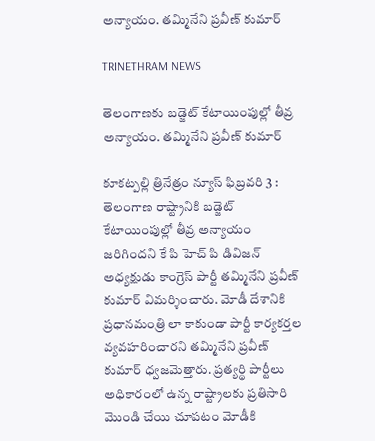అన్యాయం. తమ్మినేని ప్రవీణ్ కుమార్

TRINETHRAM NEWS

తెలంగాణకు బడ్జెట్ కేటాయింపుల్లో తీవ్ర అన్యాయం. తమ్మినేని ప్రవీణ్ కుమార్

కూకట్పల్లి త్రినేత్రం న్యూస్ ఫిబ్రవరి 3 : తెలంగాణ రాష్ట్రానికి బడ్జెట్ కేటాయింపుల్లో తీవ్ర అన్యాయం జరిగిందని కే పి హెచ్ పి డివిజన్ అధ్యక్షుడు కాంగ్రెస్ పార్టీ తమ్మినేని ప్రవీణ్ కుమార్ విమర్శించారు. మోడీ దేశానికి ప్రధానమంత్రి లా కాకుండా పార్టీ కార్యకర్తల వ్యవహరించారని తమ్మినేని ప్రవీణ్ కుమార్ ధ్వజమెత్తారు. ప్రత్యర్థి పార్టీలు అధికారంలో ఉన్న రాష్ట్రాలకు ప్రతిసారి మొండి చేయి చూపటం మోడీకి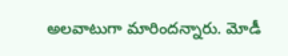అలవాటుగా మారిందన్నారు. మోడీ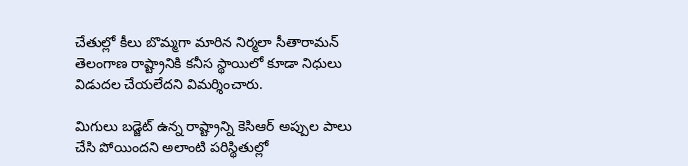చేతుల్లో కీలు బొమ్మగా మారిన నిర్మలా సీతారామన్ తెలంగాణ రాష్ట్రానికి కనీస స్థాయిలో కూడా నిధులు విడుదల చేయలేదని విమర్శించారు.

మిగులు బడ్జెట్ ఉన్న రాష్ట్రాన్ని కెసిఆర్ అప్పుల పాలు చేసి పోయిందని అలాంటి పరిస్థితుల్లో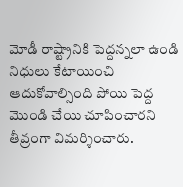మోడీ రాష్ట్రానికి పెద్దన్నలా ఉండి నిధులు కేటాయించి ఆదుకోవాల్సింది పోయి పెద్ద మొండి చేయి చూపించారని తీవ్రంగా విమర్శించారు.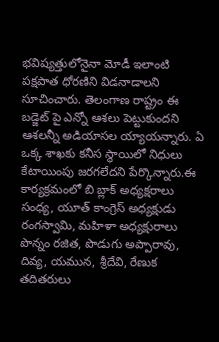భవిష్యత్తులోనైనా మోడీ ఇలాంటి పక్షపాత ధోరణిని విడనాడాలని సూచించారు. తెలంగాణ రాష్ట్రం ఈ బడ్జెట్ పై ఎన్నో ఆశలు పెట్టుకుందని ఆశలన్నీ అడియాసల య్యాయన్నారు. ఏ ఒక్క శాఖకు కనీస స్థాయిలో నిధులు కేటాయింపు జరగలేదని పేర్కొన్నారు.ఈ కార్యక్రమంలో బి బ్లాక్ అధ్యక్షరాలు సంధ్య, యూత్ కాంగ్రెస్ అధ్యక్షుడు రంగస్వామి, మహిళా అధ్యక్షురాలు పొన్నం రజిత, పొడుగు అప్పారావు, దివ్య, యమున, శ్రీదేవి, రేణుక తదితరులు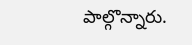పాల్గొన్నారు.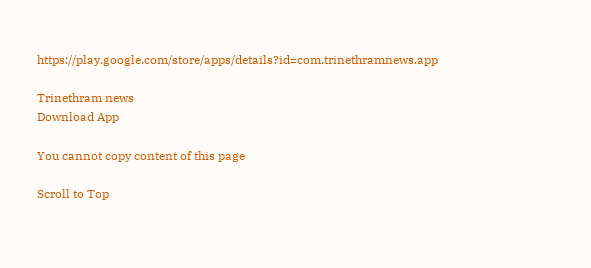https://play.google.com/store/apps/details?id=com.trinethramnews.app

Trinethram news
Download App

You cannot copy content of this page

Scroll to Top